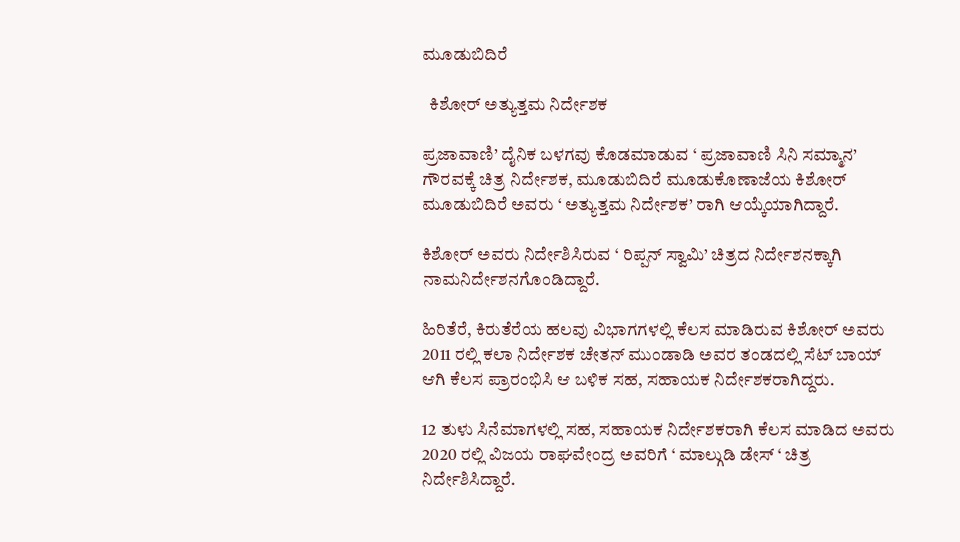ಮೂಡುಬಿದಿರೆ

  ಕಿಶೋರ್ ಅತ್ಯುತ್ತಮ ನಿರ್ದೇಶಕ

ಪ್ರಜಾವಾಣಿ’ ದೈನಿಕ ಬಳಗವು ಕೊಡಮಾಡುವ ‘ ಪ್ರಜಾವಾಣಿ ಸಿನಿ ಸಮ್ಮಾನ’ ಗೌರವಕ್ಕೆ ಚಿತ್ರ ನಿರ್ದೇಶಕ, ಮೂಡುಬಿದಿರೆ ಮೂಡುಕೊಣಾಜೆಯ ಕಿಶೋರ್ ಮೂಡುಬಿದಿರೆ ಅವರು ‘ ಅತ್ಯುತ್ತಮ ನಿರ್ದೇಶಕ’ ರಾಗಿ ಆಯ್ಕೆಯಾಗಿದ್ದಾರೆ.

ಕಿಶೋರ್ ಅವರು ನಿರ್ದೇಶಿಸಿರುವ ‘ ರಿಪ್ಪನ್ ಸ್ವಾಮಿ’ ಚಿತ್ರದ ನಿರ್ದೇಶನಕ್ಕಾಗಿ ನಾಮನಿರ್ದೇಶನಗೊಂಡಿದ್ದಾರೆ.

ಹಿರಿತೆರೆ, ಕಿರುತೆರೆಯ ಹಲವು ವಿಭಾಗಗಳಲ್ಲಿ ಕೆಲಸ ಮಾಡಿರುವ ಕಿಶೋರ್ ಅವರು 2011 ರಲ್ಲಿ ಕಲಾ ನಿರ್ದೇಶಕ ಚೇತನ್ ಮುಂಡಾಡಿ ಅವರ ತಂಡದಲ್ಲಿ ಸೆಟ್ ಬಾಯ್ ಆಗಿ ಕೆಲಸ ಪ್ರಾರಂಭಿಸಿ ಆ ಬಳಿಕ ಸಹ, ಸಹಾಯಕ ನಿರ್ದೇಶಕರಾಗಿದ್ದರು.

12 ತುಳು ಸಿನೆಮಾಗಳಲ್ಲಿ ಸಹ, ಸಹಾಯಕ ನಿರ್ದೇಶಕರಾಗಿ ಕೆಲಸ ಮಾಡಿದ ಅವರು 2020 ರಲ್ಲಿ ವಿಜಯ ರಾಘವೇಂದ್ರ ಅವರಿಗೆ ‘ ಮಾಲ್ಗುಡಿ ಡೇಸ್ ‘ ಚಿತ್ರ ನಿರ್ದೇಶಿಸಿದ್ದಾರೆ.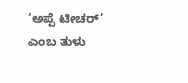‘ಅಪ್ಪೆ ಟೀಚರ್’ ಎಂಬ ತುಳು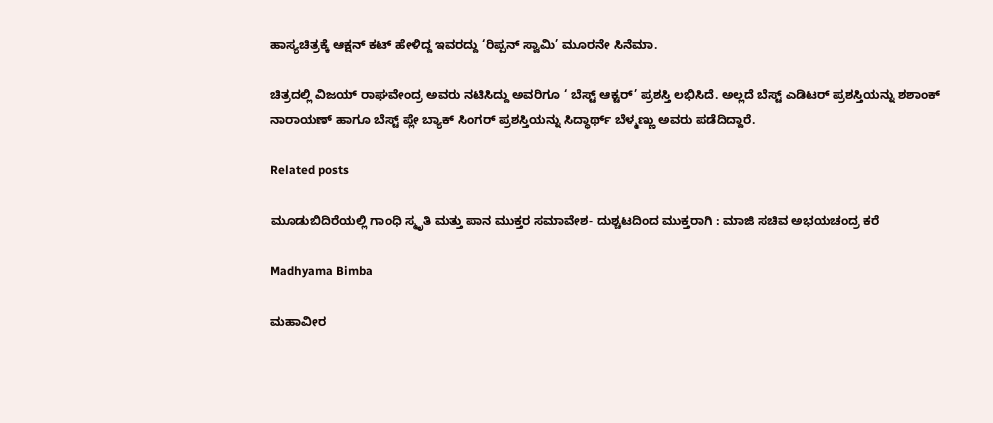ಹಾಸ್ಯಚಿತ್ರಕ್ಕೆ ಆಕ್ಷನ್ ಕಟ್ ಹೇಳಿದ್ದ ಇವರದ್ದು ‘ರಿಪ್ಪನ್ ಸ್ವಾಮಿ’ ಮೂರನೇ ಸಿನೆಮಾ.

ಚಿತ್ರದಲ್ಲಿ ವಿಜಯ್ ರಾಘವೇಂದ್ರ ಅವರು ನಟಿಸಿದ್ದು ಅವರಿಗೂ ‘ ಬೆಸ್ಟ್ ಆಕ್ಟರ್’ ಪ್ರಶಸ್ತಿ ಲಭಿಸಿದೆ. ಅಲ್ಲದೆ ಬೆಸ್ಟ್ ಎಡಿಟರ್ ಪ್ರಶಸ್ತಿಯನ್ನು ಶಶಾಂಕ್ ನಾರಾಯಣ್ ಹಾಗೂ ಬೆಸ್ಟ್ ಪ್ಲೇ ಬ್ಯಾಕ್ ಸಿಂಗರ್ ಪ್ರಶಸ್ತಿಯನ್ನು ಸಿದ್ಧಾರ್ಥ್ ಬೆಳ್ಮಣ್ಣು ಅವರು ಪಡೆದಿದ್ದಾರೆ.

Related posts

ಮೂಡುಬಿದಿರೆಯಲ್ಲಿ ಗಾಂಧಿ ಸ್ಮೃತಿ ಮತ್ತು ಪಾನ ಮುಕ್ತರ ಸಮಾವೇಶ- ದುಶ್ಚಟದಿಂದ ಮುಕ್ತರಾಗಿ : ಮಾಜಿ ಸಚಿವ ಅಭಯಚಂದ್ರ ಕರೆ

Madhyama Bimba

ಮಹಾವೀರ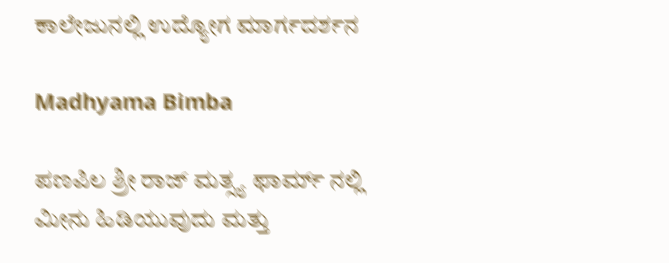ಕಾಲೇಜುನಲ್ಲಿ ಉದ್ಯೋಗ ಮಾರ್ಗದರ್ಶನ

Madhyama Bimba

ಪಣಪಿಲ ಶ್ರೀ ರಾಜ್ ಮತ್ಸ್ಯ ಫಾರ್ಮ್ ನಲ್ಲಿ ಮೀನು ಹಿಡಿಯುವುದು ಮತ್ತು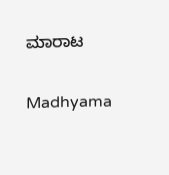ಮಾರಾಟ

Madhyama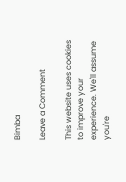Bimba

Leave a Comment

This website uses cookies to improve your experience. We'll assume you're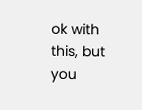ok with this, but you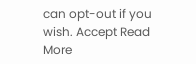can opt-out if you wish. Accept Read More